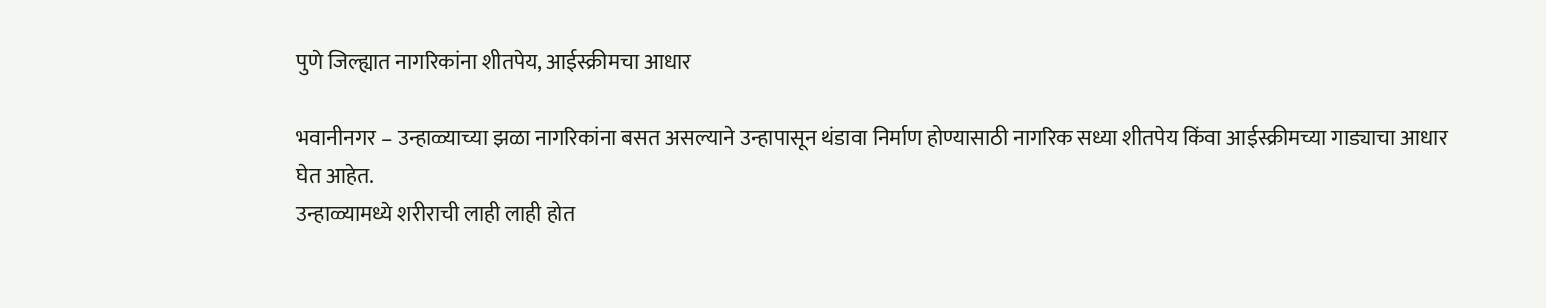पुणे जिल्ह्यात नागरिकांना शीतपेय, आईस्क्रीमचा आधार

भवानीनगर – उन्हाळ्याच्या झळा नागरिकांना बसत असल्याने उन्हापासून थंडावा निर्माण होण्यासाठी नागरिक सध्या शीतपेय किंवा आईस्क्रीमच्या गाड्याचा आधार घेत आहेत.
उन्हाळ्यामध्ये शरीराची लाही लाही होत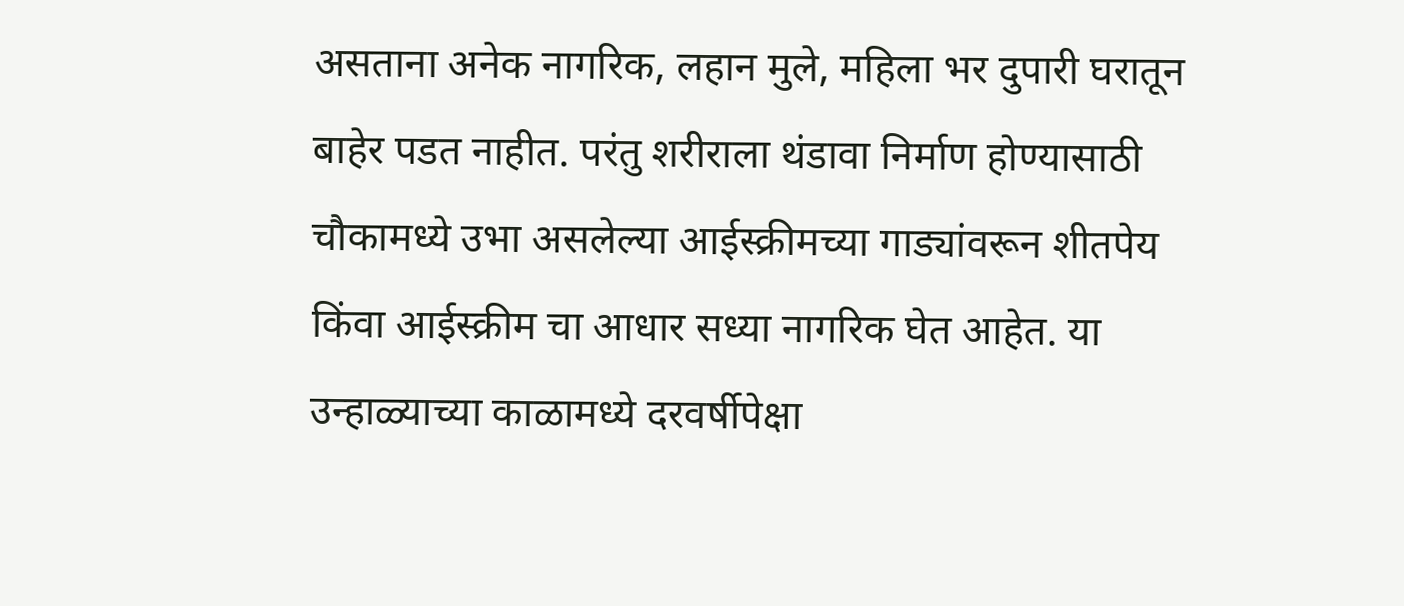असताना अनेक नागरिक, लहान मुले, महिला भर दुपारी घरातून बाहेर पडत नाहीत. परंतु शरीराला थंडावा निर्माण होण्यासाठी चौकामध्ये उभा असलेल्या आईस्क्रीमच्या गाड्यांवरून शीतपेय किंवा आईस्क्रीम चा आधार सध्या नागरिक घेत आहेत. या उन्हाळ्याच्या काळामध्ये दरवर्षीपेक्षा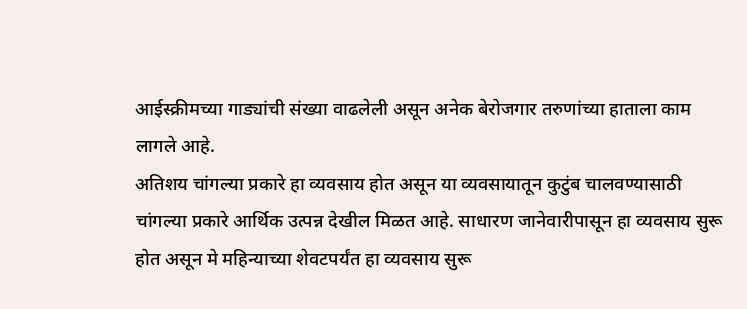आईस्क्रीमच्या गाड्यांची संख्या वाढलेली असून अनेक बेरोजगार तरुणांच्या हाताला काम लागले आहे.
अतिशय चांगल्या प्रकारे हा व्यवसाय होत असून या व्यवसायातून कुटुंब चालवण्यासाठी चांगल्या प्रकारे आर्थिक उत्पन्न देखील मिळत आहे. साधारण जानेवारीपासून हा व्यवसाय सुरू होत असून मे महिन्याच्या शेवटपर्यंत हा व्यवसाय सुरू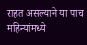राहत असल्याने या पाच महिन्यांमध्ये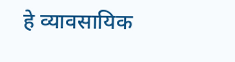हे व्यावसायिक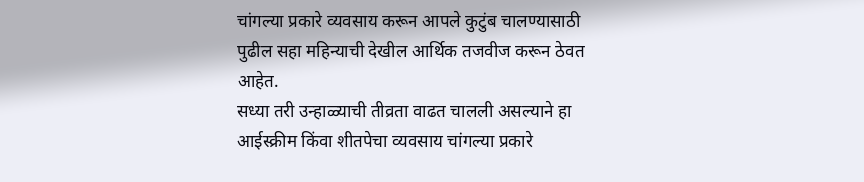चांगल्या प्रकारे व्यवसाय करून आपले कुटुंब चालण्यासाठी पुढील सहा महिन्याची देखील आर्थिक तजवीज करून ठेवत आहेत.
सध्या तरी उन्हाळ्याची तीव्रता वाढत चालली असल्याने हा आईस्क्रीम किंवा शीतपेचा व्यवसाय चांगल्या प्रकारे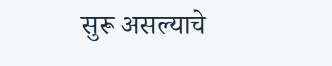सुरू असल्याचे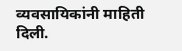व्यवसायिकांनी माहिती दिली.